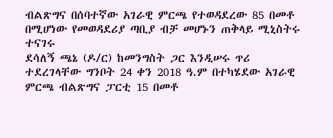ብልጽግና በሰባተኛው አገራዊ ምርጫ የተወዳደረው 85 በመቶ በሚሆነው የመወዳደሪያ ጣቢያ ብቻ መሆኑን ጠቅላይ ሚኒስትሩ ተናገሩ
ደሳለኝ ጫኔ (ዶ/ር) ከመንግስት ጋር እንዲሠሩ ጥሪ ተደረገላቸው ግንቦት 24 ቀን 2018 ዓ.ም በተካሄደው አገራዊ ምርጫ ብልጽግና ፓርቲ 15 በመቶ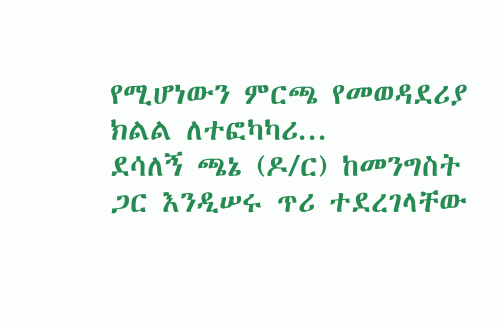የሚሆነውን ምርጫ የመወዳደሪያ ክልል ለተፎካካሪ...
ደሳለኝ ጫኔ (ዶ/ር) ከመንግስት ጋር እንዲሠሩ ጥሪ ተደረገላቸው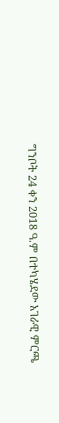ግንቦት 24 ቀን 2018 ዓ.ም በተካሄደው አገራዊ ምርጫ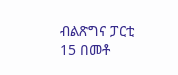ብልጽግና ፓርቲ 15 በመቶ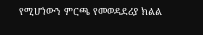የሚሆነውን ምርጫ የመወዳደሪያ ክልል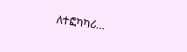ለተፎካካሪ...